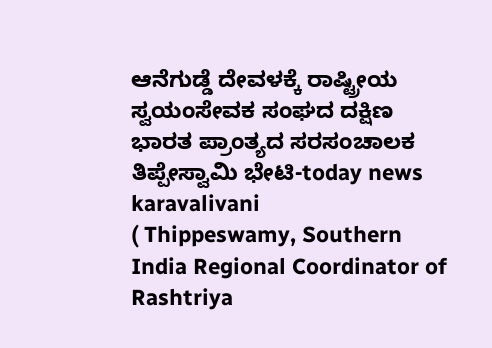ಆನೆಗುಡ್ಡೆ ದೇವಳಕ್ಕೆ ರಾಷ್ಟ್ರೀಯ ಸ್ವಯಂಸೇವಕ ಸಂಘದ ದಕ್ಷಿಣ ಭಾರತ ಪ್ರಾಂತ್ಯದ ಸರಸಂಚಾಲಕ ತಿಪ್ಪೇಸ್ವಾಮಿ ಭೇಟಿ-today news karavalivani
( Thippeswamy, Southern India Regional Coordinator of Rashtriya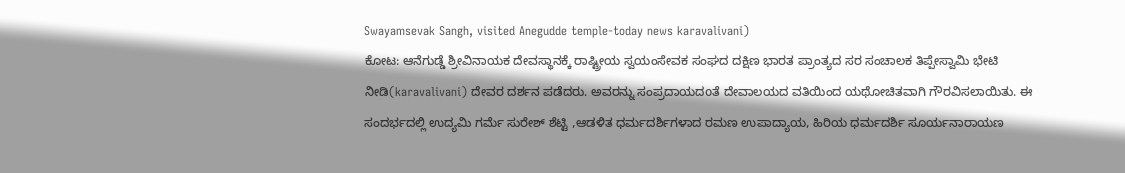Swayamsevak Sangh, visited Anegudde temple-today news karavalivani)
ಕೋಟ: ಆನೆಗುಡ್ಡೆ ಶ್ರೀವಿನಾಯಕ ದೇವಸ್ಥಾನಕ್ಕೆ ರಾಷ್ಟ್ರೀಯ ಸ್ವಯಂಸೇವಕ ಸಂಘದ ದಕ್ಷಿಣ ಭಾರತ ಪ್ರಾಂತ್ಯದ ಸರ ಸಂಚಾಲಕ ತಿಪ್ಪೇಸ್ವಾಮಿ ಭೇಟಿ ನೀಡಿ(karavalivani) ದೇವರ ದರ್ಶನ ಪಡೆದರು. ಅವರನ್ನು ಸಂಪ್ರದಾಯದoತೆ ದೇವಾಲಯದ ವತಿಯಿಂದ ಯಥೋಚಿತವಾಗಿ ಗೌರವಿಸಲಾಯಿತು. ಈ ಸಂದರ್ಭದಲ್ಲಿ ಉದ್ಯಮಿ ಗರ್ಮೆ ಸುರೇಶ್ ಶೆಟ್ಟಿ ,ಆಡಳಿತ ಧರ್ಮದರ್ಶಿಗಳಾದ ರಮಣ ಉಪಾದ್ಯಾಯ, ಹಿರಿಯ ಧರ್ಮದರ್ಶಿ ಸೂರ್ಯನಾರಾಯಣ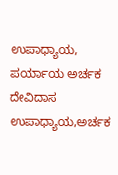ಉಪಾಧ್ಯಾಯ, ಪರ್ಯಾಯ ಅರ್ಚಕ ದೇವಿದಾಸ ಉಪಾಧ್ಯಾಯ,ಅರ್ಚಕ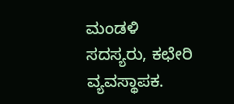ಮಂಡಳಿ ಸದಸ್ಯರು, ಕಛೇರಿ ವ್ಯವಸ್ಥಾಪಕ.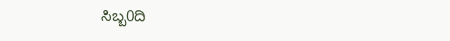ಸಿಬ್ಬ0ದಿ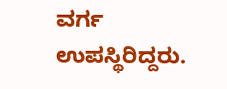ವರ್ಗ ಉಪಸ್ಥಿರಿದ್ದರು.